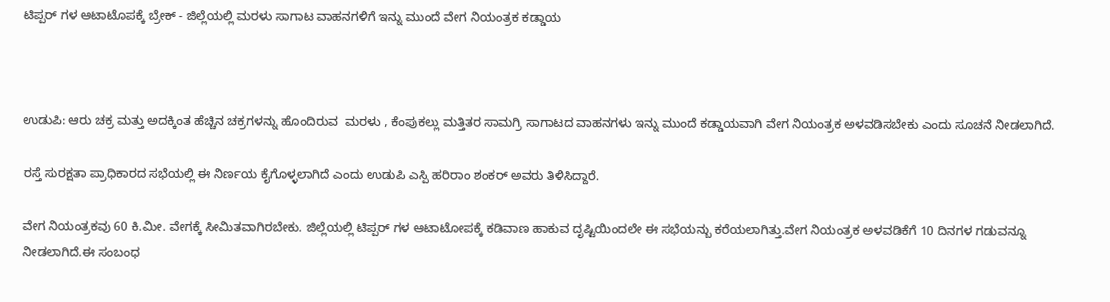ಟಿಪ್ಪರ್ ಗಳ ಆಟಾಟೊಪಕ್ಕೆ ಬ್ರೇಕ್ - ಜಿಲ್ಲೆಯಲ್ಲಿ ಮರಳು ಸಾಗಾಟ ವಾಹನಗಳಿಗೆ ಇನ್ನು ಮುಂದೆ ವೇಗ ನಿಯಂತ್ರಕ ಕಡ್ಡಾಯ



ಉಡುಪಿ: ಆರು ಚಕ್ರ ಮತ್ತು ಅದಕ್ಕಿಂತ ಹೆಚ್ಚಿನ ಚಕ್ರಗಳನ್ನು ಹೊಂದಿರುವ  ಮರಳು , ಕೆಂಪುಕಲ್ಲು ಮತ್ತಿತರ ಸಾಮಗ್ರಿ ಸಾಗಾಟದ ವಾಹನಗಳು ಇನ್ನು‌ ಮುಂದೆ ಕಡ್ಡಾಯವಾಗಿ ವೇಗ ನಿಯಂತ್ರಕ ಅಳವಡಿಸಬೇಕು ಎಂದು ಸೂಚನೆ ನೀಡಲಾಗಿದೆ.

ರಸ್ತೆ ಸುರಕ್ಷತಾ ಪ್ರಾಧಿಕಾರದ ಸಭೆಯಲ್ಲಿ ಈ ನಿರ್ಣಯ ಕೈಗೊಳ್ಳಲಾಗಿದೆ ಎಂದು ಉಡುಪಿ ಎಸ್ಪಿ ಹರಿರಾಂ ಶಂಕರ್ ಅವರು ತಿಳಿಸಿದ್ದಾರೆ.

ವೇಗ ನಿಯಂತ್ರಕವು 60 ಕಿ.ಮೀ. ವೇಗಕ್ಕೆ ಸೀಮಿತವಾಗಿರಬೇಕು. ಜಿಲ್ಲೆಯಲ್ಲಿ ಟಿಪ್ಪರ್ ಗಳ ಆಟಾಟೋಪಕ್ಕೆ ಕಡಿವಾಣ ಹಾಕುವ ದೃಷ್ಟಿಯಿಂದಲೇ ಈ ಸಭೆಯನ್ಬು ಕರೆಯಲಾಗಿತ್ತು.ವೇಗ ನಿಯಂತ್ರಕ ಅಳವಡಿಕೆಗೆ 10 ದಿನಗಳ ಗಡುವನ್ನೂ ನೀಡಲಾಗಿದೆ.ಈ ಸಂಬಂಧ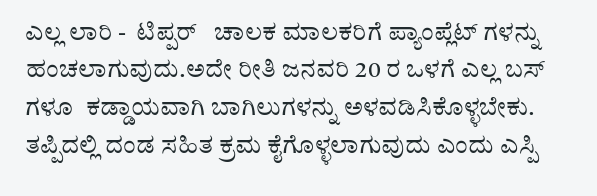ಎಲ್ಲ ಲಾರಿ -  ಟಿಪ್ಪರ್   ಚಾಲಕ ಮಾಲಕರಿಗೆ ಪ್ಯಾಂಪ್ಲೆಟ್ ಗಳನ್ನು ಹಂಚಲಾಗುವುದು.ಅದೇ ರೀತಿ ಜನವರಿ 20 ರ ಒಳಗೆ ಎಲ್ಲ ಬಸ್ ಗಳೂ  ಕಡ್ಡಾಯವಾಗಿ ಬಾಗಿಲುಗಳನ್ನು ಅಳವಡಿಸಿಕೊಳ್ಳಬೇಕು. ತಪ್ಪಿದಲ್ಲಿ ದಂಡ ಸಹಿತ ಕ್ರಮ ಕೈಗೊಳ್ಳಲಾಗುವುದು ಎಂದು ಎಸ್ಪಿ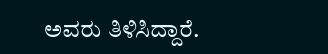ಅವರು ತಿಳಿಸಿದ್ದಾರೆ.